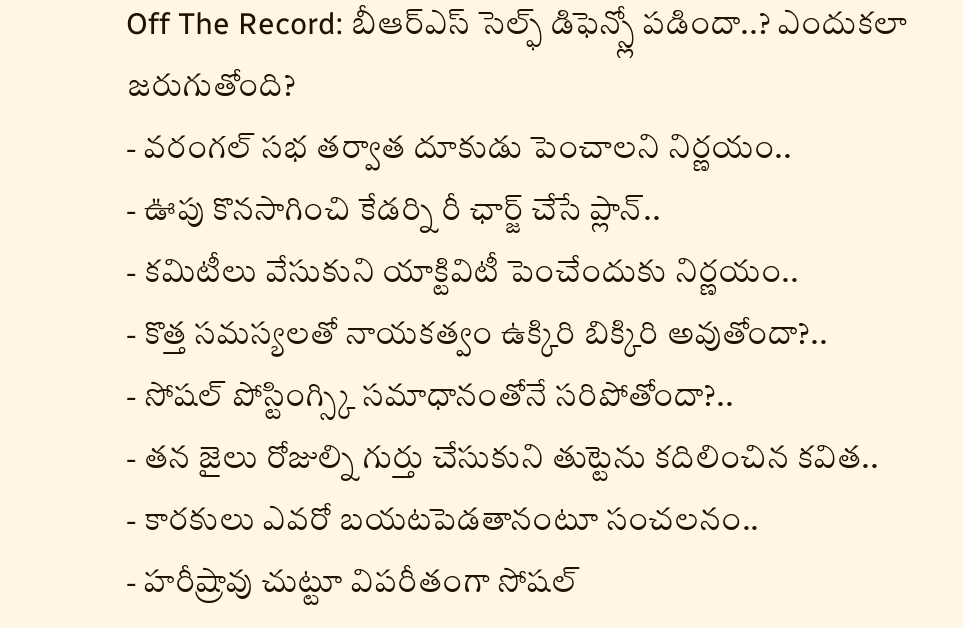Off The Record: బీఆర్ఎస్ సెల్ఫ్ డిఫెన్స్లో పడిందా..? ఎందుకలా జరుగుతోంది?
- వరంగల్ సభ తర్వాత దూకుడు పెంచాలని నిర్ణయం..
- ఊపు కొనసాగించి కేడర్ని రీ ఛార్జ్ చేసే ప్లాన్..
- కమిటీలు వేసుకుని యాక్టివిటీ పెంచేందుకు నిర్ణయం..
- కొత్త సమస్యలతో నాయకత్వం ఉక్కిరి బిక్కిరి అవుతోందా?..
- సోషల్ పోస్టింగ్స్కి సమాధానంతోనే సరిపోతోందా?..
- తన జైలు రోజుల్ని గుర్తు చేసుకుని తుట్టెను కదిలించిన కవిత..
- కారకులు ఎవరో బయటపెడతానంటూ సంచలనం..
- హరీష్రావు చుట్టూ విపరీతంగా సోషల్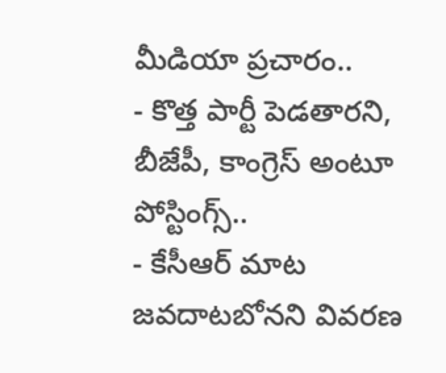మీడియా ప్రచారం..
- కొత్త పార్టీ పెడతారని, బీజేపీ, కాంగ్రెస్ అంటూ పోస్టింగ్స్..
- కేసీఆర్ మాట జవదాటబోనని వివరణ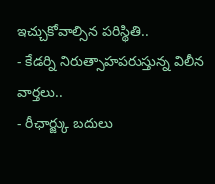ఇచ్చుకోవాల్సిన పరిస్థితి..
- కేడర్ని నిరుత్సాహపరుస్తున్న విలీన వార్తలు..
- రీఛార్జ్కు బదులు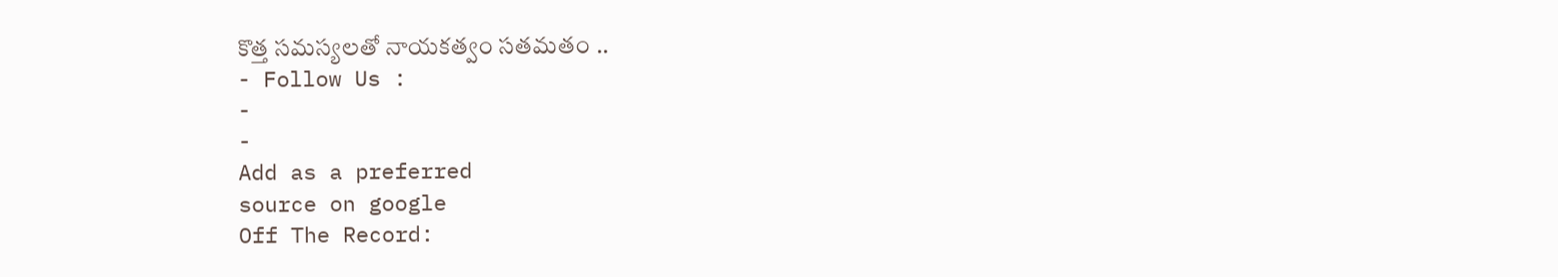కొత్త సమస్యలతో నాయకత్వం సతమతం ..
- Follow Us :
-
-
Add as a preferred
source on google
Off The Record: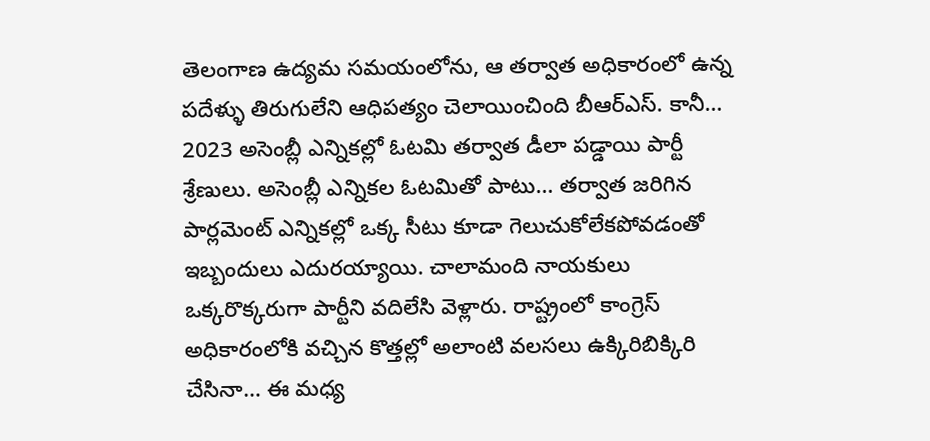తెలంగాణ ఉద్యమ సమయంలోను, ఆ తర్వాత అధికారంలో ఉన్న పదేళ్ళు తిరుగులేని ఆధిపత్యం చెలాయించింది బీఆర్ఎస్. కానీ… 2023 అసెంబ్లీ ఎన్నికల్లో ఓటమి తర్వాత డీలా పడ్డాయి పార్టీ శ్రేణులు. అసెంబ్లీ ఎన్నికల ఓటమితో పాటు… తర్వాత జరిగిన పార్లమెంట్ ఎన్నికల్లో ఒక్క సీటు కూడా గెలుచుకోలేకపోవడంతో ఇబ్బందులు ఎదురయ్యాయి. చాలామంది నాయకులు ఒక్కరొక్కరుగా పార్టీని వదిలేసి వెళ్లారు. రాష్ట్రంలో కాంగ్రెస్ అధికారంలోకి వచ్చిన కొత్తల్లో అలాంటి వలసలు ఉక్కిరిబిక్కిరి చేసినా… ఈ మధ్య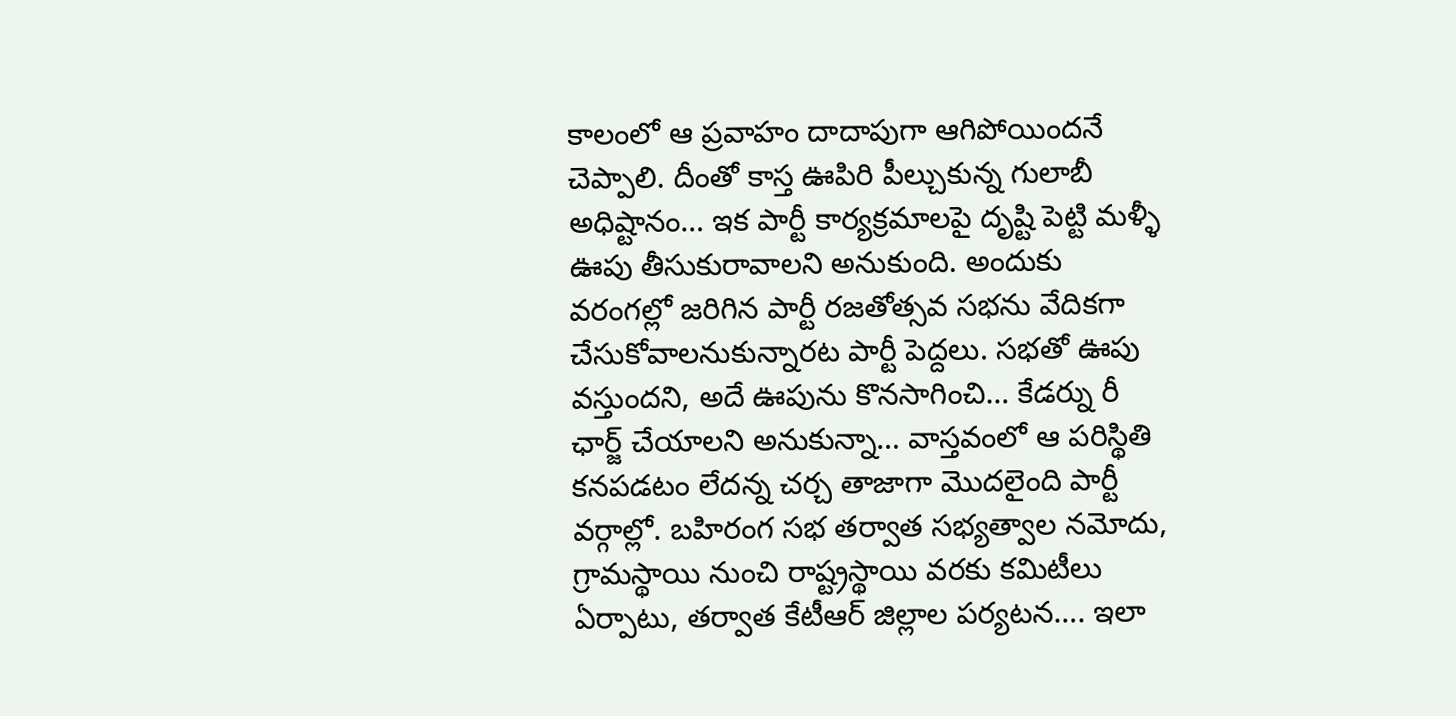కాలంలో ఆ ప్రవాహం దాదాపుగా ఆగిపోయిందనే చెప్పాలి. దీంతో కాస్త ఊపిరి పీల్చుకున్న గులాబీ అధిష్టానం… ఇక పార్టీ కార్యక్రమాలపై దృష్టి పెట్టి మళ్ళీ ఊపు తీసుకురావాలని అనుకుంది. అందుకు వరంగల్లో జరిగిన పార్టీ రజతోత్సవ సభను వేదికగా చేసుకోవాలనుకున్నారట పార్టీ పెద్దలు. సభతో ఊపు వస్తుందని, అదే ఊపును కొనసాగించి… కేడర్ను రీ ఛార్జ్ చేయాలని అనుకున్నా… వాస్తవంలో ఆ పరిస్థితి కనపడటం లేదన్న చర్చ తాజాగా మొదలైంది పార్టీ వర్గాల్లో. బహిరంగ సభ తర్వాత సభ్యత్వాల నమోదు, గ్రామస్థాయి నుంచి రాష్ట్రస్థాయి వరకు కమిటీలు ఏర్పాటు, తర్వాత కేటీఆర్ జిల్లాల పర్యటన…. ఇలా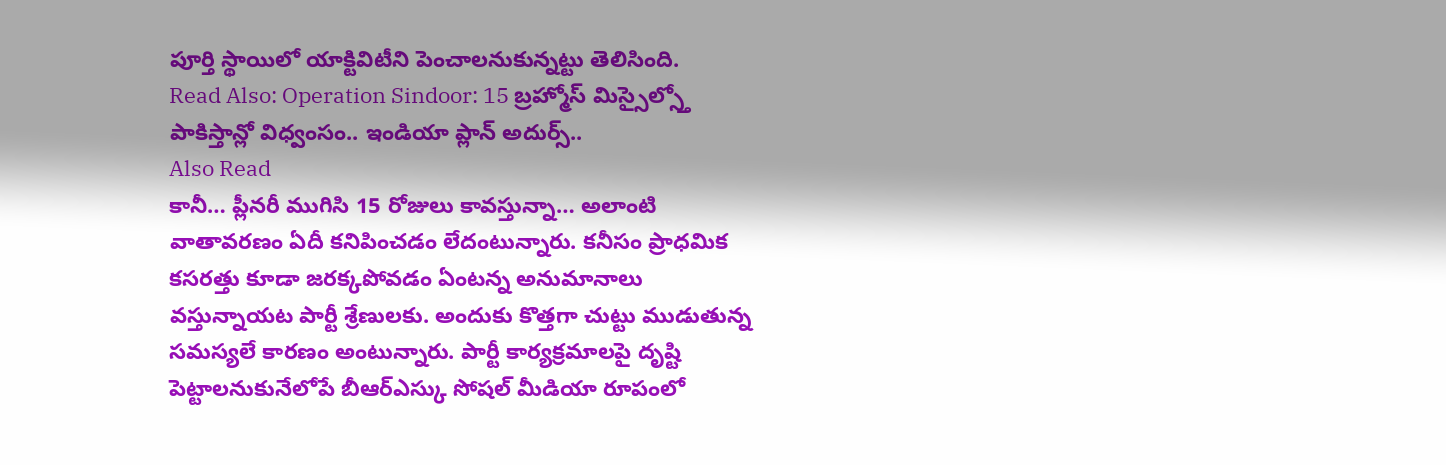పూర్తి స్థాయిలో యాక్టివిటీని పెంచాలనుకున్నట్టు తెలిసింది.
Read Also: Operation Sindoor: 15 బ్రహ్మోస్ మిస్సైల్స్తో పాకిస్తాన్లో విధ్వంసం.. ఇండియా ప్లాన్ అదుర్స్..
Also Read
కానీ… ప్లీనరీ ముగిసి 15 రోజులు కావస్తున్నా… అలాంటి వాతావరణం ఏదీ కనిపించడం లేదంటున్నారు. కనీసం ప్రాధమిక కసరత్తు కూడా జరక్కపోవడం ఏంటన్న అనుమానాలు వస్తున్నాయట పార్టీ శ్రేణులకు. అందుకు కొత్తగా చుట్టు ముడుతున్న సమస్యలే కారణం అంటున్నారు. పార్టీ కార్యక్రమాలపై దృష్టి పెట్టాలనుకునేలోపే బీఆర్ఎస్కు సోషల్ మీడియా రూపంలో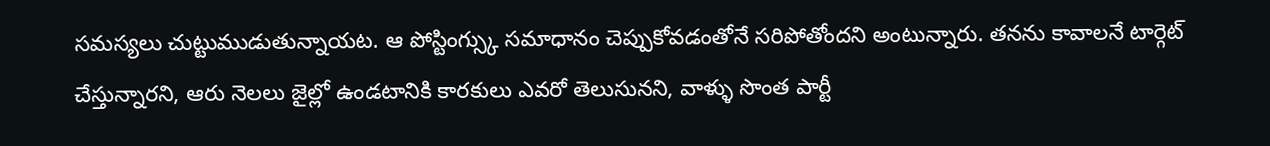సమస్యలు చుట్టుముడుతున్నాయట. ఆ పోస్టింగ్స్కు సమాధానం చెప్పుకోవడంతోనే సరిపోతోందని అంటున్నారు. తనను కావాలనే టార్గెట్ చేస్తున్నారని, ఆరు నెలలు జైల్లో ఉండటానికి కారకులు ఎవరో తెలుసునని, వాళ్ళు సొంత పార్టీ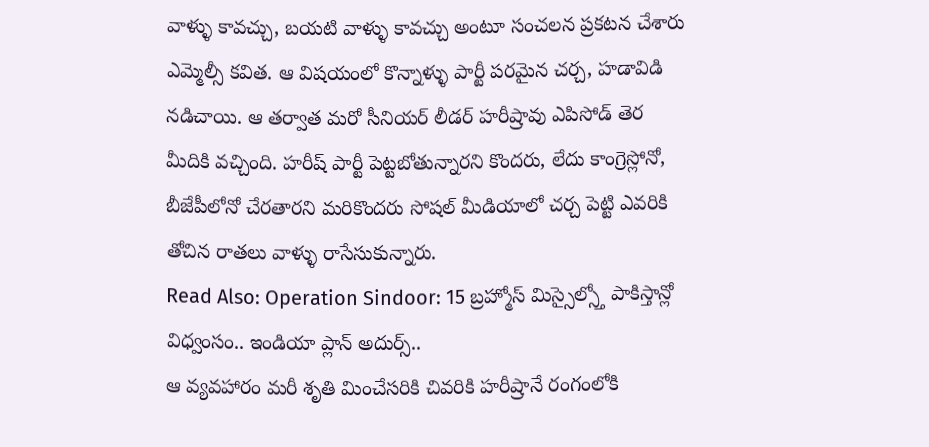వాళ్ళు కావచ్చు, బయటి వాళ్ళు కావచ్చు అంటూ సంచలన ప్రకటన చేశారు ఎమ్మెల్సీ కవిత. ఆ విషయంలో కొన్నాళ్ళు పార్టీ పరమైన చర్చ, హడావిడి నడిచాయి. ఆ తర్వాత మరో సీనియర్ లీడర్ హరీష్రావు ఎపిసోడ్ తెర మీదికి వచ్చింది. హరీష్ పార్టీ పెట్టబోతున్నారని కొందరు, లేదు కాంగ్రెస్లోనో, బీజేపీలోనో చేరతారని మరికొందరు సోషల్ మీడియాలో చర్చ పెట్టి ఎవరికి తోచిన రాతలు వాళ్ళు రాసేసుకున్నారు.
Read Also: Operation Sindoor: 15 బ్రహ్మోస్ మిస్సైల్స్తో పాకిస్తాన్లో విధ్వంసం.. ఇండియా ప్లాన్ అదుర్స్..
ఆ వ్యవహారం మరీ శృతి మించేసరికి చివరికి హరీష్రానే రంగంలోకి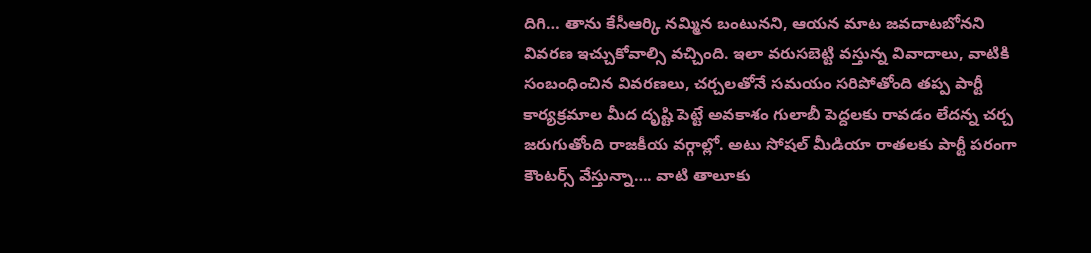దిగి… తాను కేసీఆర్కి నమ్మిన బంటునని, ఆయన మాట జవదాటబోనని వివరణ ఇచ్చుకోవాల్సి వచ్చింది. ఇలా వరుసబెట్టి వస్తున్న వివాదాలు, వాటికి సంబంధించిన వివరణలు, చర్చలతోనే సమయం సరిపోతోంది తప్ప పార్టీ కార్యక్రమాల మీద దృష్టి పెట్టే అవకాశం గులాబీ పెద్దలకు రావడం లేదన్న చర్చ జరుగుతోంది రాజకీయ వర్గాల్లో. అటు సోషల్ మీడియా రాతలకు పార్టీ పరంగా కౌంటర్స్ వేస్తున్నా…. వాటి తాలూకు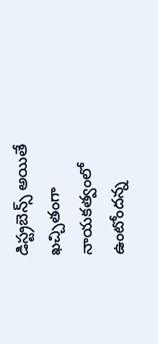డిస్ట్రబెన్స్ అయితే ఖచ్చితంగా నాయకత్వంలో ఉంటోందన్న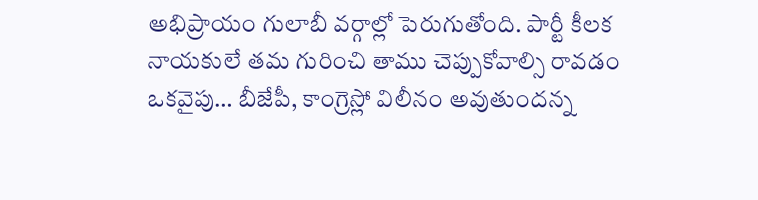అభిప్రాయం గులాబీ వర్గాల్లో పెరుగుతోంది. పార్టీ కీలక నాయకులే తమ గురించి తాము చెప్పుకోవాల్సి రావడం ఒకవైపు… బీజేపీ, కాంగ్రెస్లో విలీనం అవుతుందన్న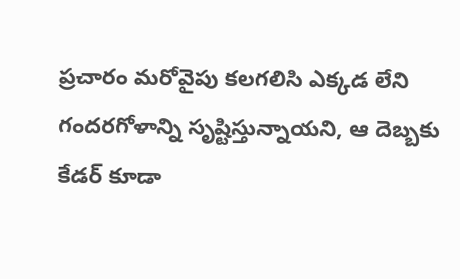ప్రచారం మరోవైపు కలగలిసి ఎక్కడ లేని గందరగోళాన్ని సృష్టిస్తున్నాయని, ఆ దెబ్బకు కేడర్ కూడా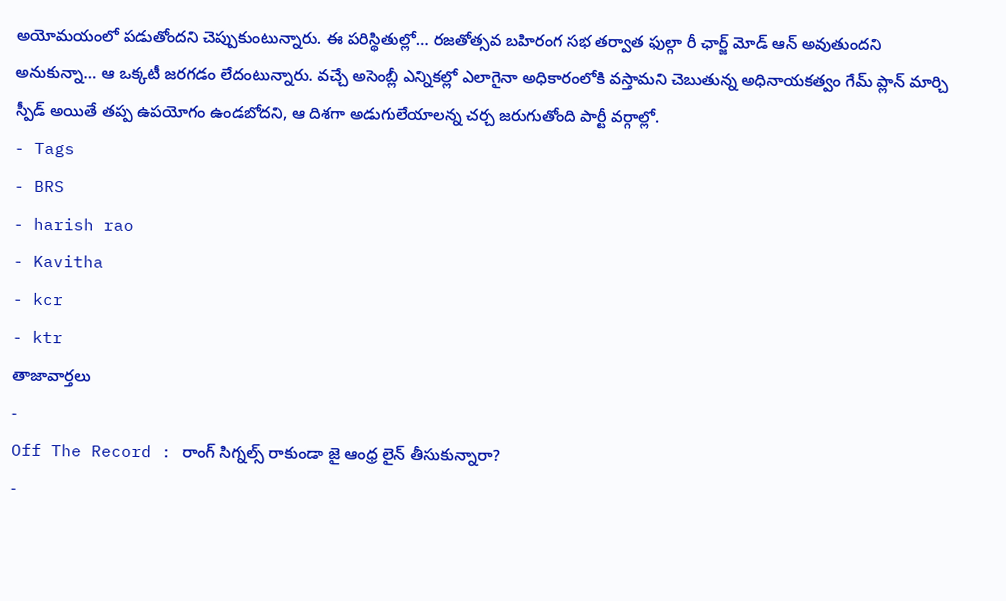అయోమయంలో పడుతోందని చెప్పుకుంటున్నారు. ఈ పరిస్థితుల్లో… రజతోత్సవ బహిరంగ సభ తర్వాత ఫుల్గా రీ ఛార్జ్ మోడ్ ఆన్ అవుతుందని అనుకున్నా… ఆ ఒక్కటీ జరగడం లేదంటున్నారు. వచ్చే అసెంబ్లీ ఎన్నికల్లో ఎలాగైనా అధికారంలోకి వస్తామని చెబుతున్న అధినాయకత్వం గేమ్ ప్లాన్ మార్చి స్పీడ్ అయితే తప్ప ఉపయోగం ఉండబోదని, ఆ దిశగా అడుగులేయాలన్న చర్చ జరుగుతోంది పార్టీ వర్గాల్లో.
- Tags
- BRS
- harish rao
- Kavitha
- kcr
- ktr
తాజావార్తలు
-
Off The Record : రాంగ్ సిగ్నల్స్ రాకుండా జై ఆంధ్ర లైన్ తీసుకున్నారా?
-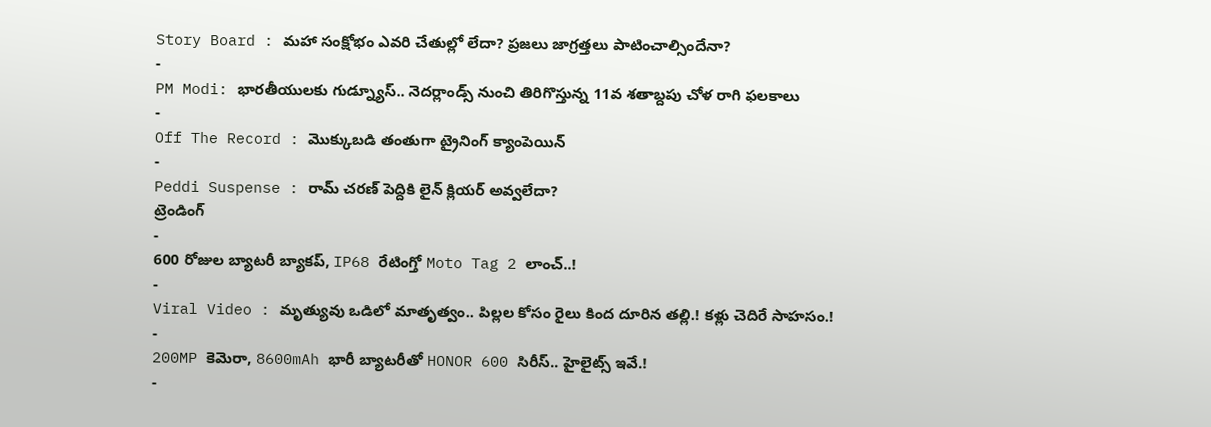Story Board : మహా సంక్షోభం ఎవరి చేతుల్లో లేదా? ప్రజలు జాగ్రత్తలు పాటించాల్సిందేనా?
-
PM Modi: భారతీయులకు గుడ్న్యూస్.. నెదర్లాండ్స్ నుంచి తిరిగొస్తున్న 11వ శతాబ్దపు చోళ రాగి ఫలకాలు
-
Off The Record : మొక్కుబడి తంతుగా ట్రైనింగ్ క్యాంపెయిన్
-
Peddi Suspense : రామ్ చరణ్ పెద్దికి లైన్ క్లియర్ అవ్వలేదా?
ట్రెండింగ్
-
600 రోజుల బ్యాటరీ బ్యాకప్, IP68 రేటింగ్తో Moto Tag 2 లాంచ్..!
-
Viral Video : మృత్యువు ఒడిలో మాతృత్వం.. పిల్లల కోసం రైలు కింద దూరిన తల్లి.! కళ్లు చెదిరే సాహసం.!
-
200MP కెమెరా, 8600mAh భారీ బ్యాటరీతో HONOR 600 సిరీస్.. హైలైట్స్ ఇవే.!
-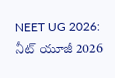NEET UG 2026: నీట్ యూజీ 2026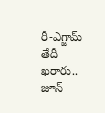రీ-ఎగ్జామ్ తేదీ ఖరారు.. జూన్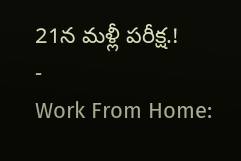21న మళ్లీ పరీక్ష.!
-
Work From Home: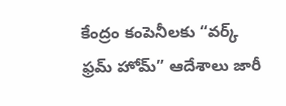కేంద్రం కంపెనీలకు “వర్క్ ఫ్రమ్ హోమ్” ఆదేశాలు జారీ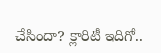చేసిందా? క్లారిటీ ఇదిగో..